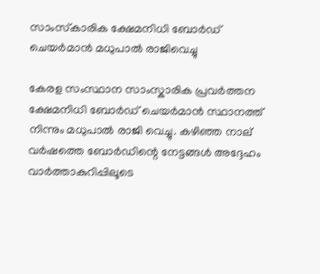സാംസ്‌കാരിക ക്ഷേമനിധി ബോര്‍ഡ് ചെയര്‍മാന്‍ മധുപാൽ രാജിവെച്ചു

കേരള സംസ്ഥാന സാംസ്കാരിക പ്രവർത്തന ക്ഷേമനിധി ബോർഡ് ചെയർമാൻ സ്ഥാനത്ത് നിന്നും മധുപാൽ രാജി വെച്ചു. കഴിഞ്ഞ നാല് വർഷത്തെ ബോർഡിന്റെ നേട്ടങ്ങൾ അദ്ദേഹം വാർത്താകുറിപ്പിലൂടെ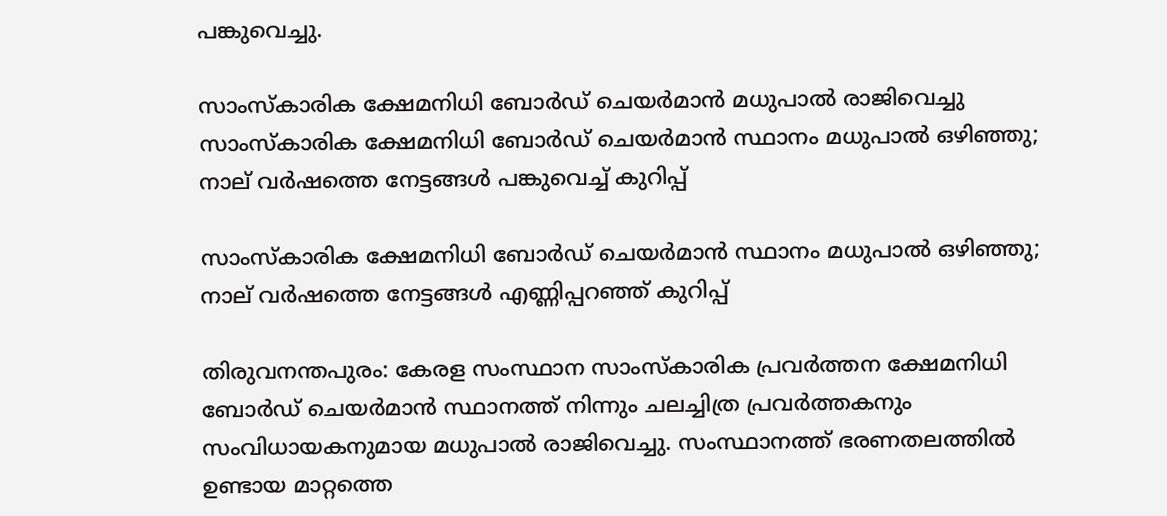പങ്കുവെച്ചു.

സാംസ്‌കാരിക ക്ഷേമനിധി ബോര്‍ഡ് ചെയര്‍മാന്‍ മധുപാൽ രാജിവെച്ചു
സാംസ്‌കാരിക ക്ഷേമനിധി ബോര്‍ഡ് ചെയര്‍മാന്‍ സ്ഥാനം മധുപാൽ ഒഴിഞ്ഞു; നാല് വർഷത്തെ നേട്ടങ്ങൾ പങ്കുവെച്ച് കുറിപ്പ്

സാംസ്‌കാരിക ക്ഷേമനിധി ബോര്‍ഡ് ചെയര്‍മാന്‍ സ്ഥാനം മധുപാൽ ഒഴിഞ്ഞു; നാല് വർഷത്തെ നേട്ടങ്ങൾ എണ്ണിപ്പറഞ്ഞ് കുറിപ്പ്

തിരുവനന്തപുരം: കേരള സംസ്ഥാന സാംസ്കാരിക പ്രവർത്തന ക്ഷേമനിധി ബോർഡ് ചെയർമാൻ സ്ഥാനത്ത് നിന്നും ചലച്ചിത്ര പ്രവർത്തകനും സംവിധായകനുമായ മധുപാൽ രാജിവെച്ചു. സംസ്ഥാനത്ത് ഭരണതലത്തിൽ ഉണ്ടായ മാറ്റത്തെ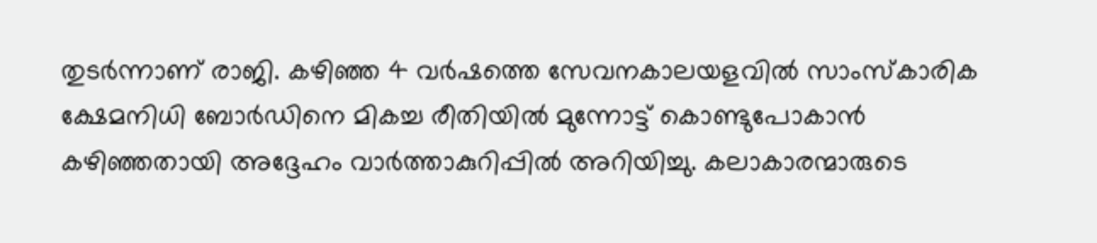തുടർന്നാണ് രാജി. കഴിഞ്ഞ 4 വർഷത്തെ സേവനകാലയളവിൽ സാംസ്കാരിക ക്ഷേമനിധി ബോർഡിനെ മികച്ച രീതിയിൽ മുന്നോട്ട് കൊണ്ടുപോകാൻ കഴിഞ്ഞതായി അദ്ദേഹം വാർത്താകുറിപ്പിൽ അറിയിച്ചു. കലാകാരന്മാരുടെ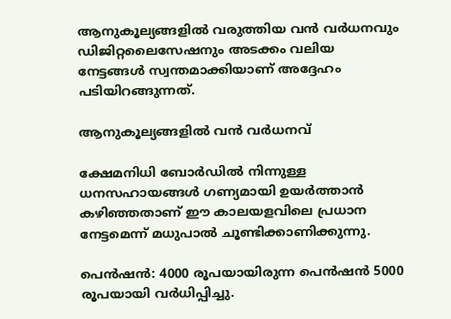ആനുകൂല്യങ്ങളിൽ വരുത്തിയ വൻ വർധനവും ഡിജിറ്റലൈസേഷനും അടക്കം വലിയ നേട്ടങ്ങൾ സ്വന്തമാക്കിയാണ് അദ്ദേഹം പടിയിറങ്ങുന്നത്.

ആനുകൂല്യങ്ങളിൽ വൻ വർധനവ്

ക്ഷേമനിധി ബോർഡിൽ നിന്നുള്ള ധനസഹായങ്ങൾ ഗണ്യമായി ഉയർത്താൻ കഴിഞ്ഞതാണ് ഈ കാലയളവിലെ പ്രധാന നേട്ടമെന്ന് മധുപാൽ ചൂണ്ടിക്കാണിക്കുന്നു.

പെൻഷൻ: 4000 രൂപയായിരുന്ന പെൻഷൻ 5000 രൂപയായി വർധിപ്പിച്ചു.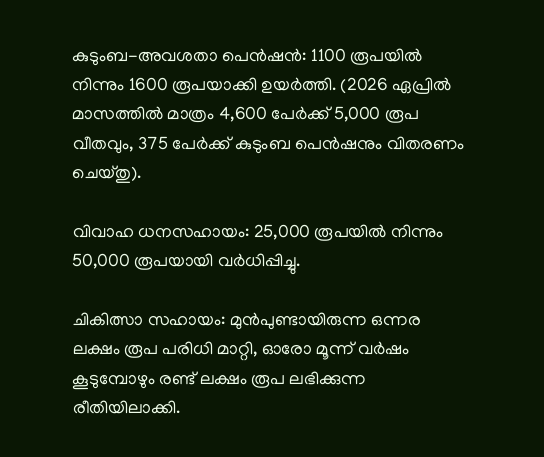കുടുംബ-അവശതാ പെൻഷൻ: 1100 രൂപയിൽ നിന്നും 1600 രൂപയാക്കി ഉയർത്തി. (2026 ഏപ്രിൽ മാസത്തിൽ മാത്രം 4,600 പേർക്ക് 5,000 രൂപ വീതവും, 375 പേർക്ക് കുടുംബ പെൻഷനും വിതരണം ചെയ്തു).

വിവാഹ ധനസഹായം: 25,000 രൂപയിൽ നിന്നും 50,000 രൂപയായി വർധിപ്പിച്ചു.

ചികിത്സാ സഹായം: മുൻപുണ്ടായിരുന്ന ഒന്നര ലക്ഷം രൂപ പരിധി മാറ്റി, ഓരോ മൂന്ന് വർഷം കൂടുമ്പോഴും രണ്ട് ലക്ഷം രൂപ ലഭിക്കുന്ന രീതിയിലാക്കി.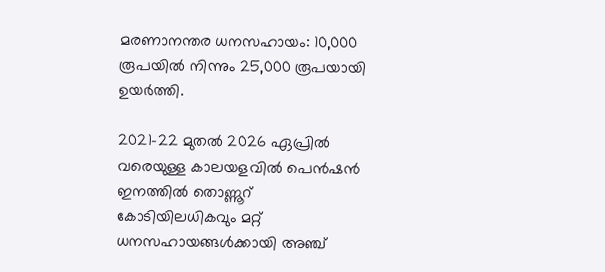മരണാനന്തര ധനസഹായം: 10,000 രൂപയിൽ നിന്നും 25,000 രൂപയായി ഉയർത്തി.

2021-22 മുതൽ 2026 ഏപ്രിൽ വരെയുള്ള കാലയളവിൽ പെൻഷൻ ഇനത്തിൽ തൊണ്ണൂറ് കോടിയിലധികവും മറ്റ് ധനസഹായങ്ങൾക്കായി അഞ്ച്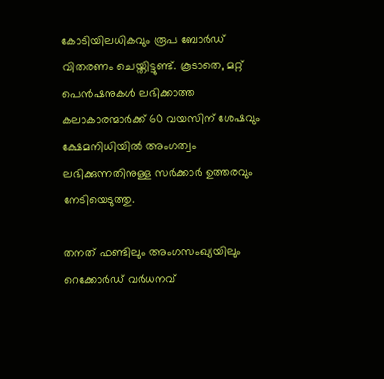കോടിയിലധികവും രൂപ ബോർഡ് വിതരണം ചെയ്തിട്ടുണ്ട്. കൂടാതെ, മറ്റ് പെൻഷനുകൾ ലഭിക്കാത്ത കലാകാരന്മാർക്ക് 60 വയസിന് ശേഷവും ക്ഷേമനിധിയിൽ അംഗത്വം ലഭിക്കുന്നതിനുള്ള സർക്കാർ ഉത്തരവും നേടിയെടുത്തു.

തനത് ഫണ്ടിലും അംഗസംഖ്യയിലും റെക്കോർഡ് വർധനവ്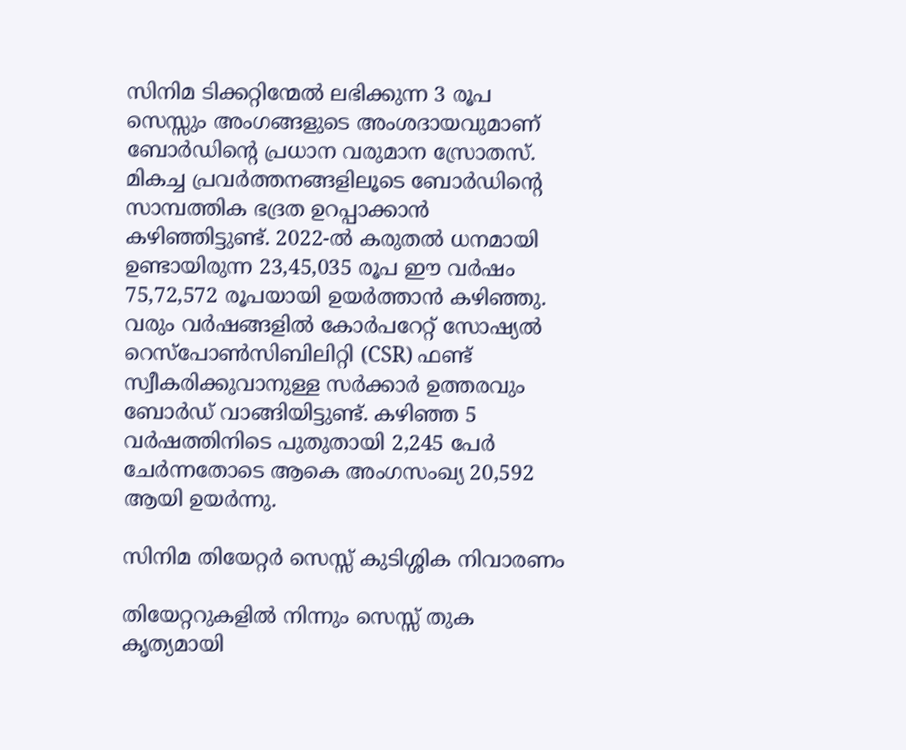സിനിമ ടിക്കറ്റിന്മേൽ ലഭിക്കുന്ന 3 രൂപ സെസ്സും അംഗങ്ങളുടെ അംശദായവുമാണ് ബോർഡിന്റെ പ്രധാന വരുമാന സ്രോതസ്. മികച്ച പ്രവർത്തനങ്ങളിലൂടെ ബോർഡിന്റെ സാമ്പത്തിക ഭദ്രത ഉറപ്പാക്കാൻ കഴിഞ്ഞിട്ടുണ്ട്. 2022-ൽ കരുതൽ ധനമായി ഉണ്ടായിരുന്ന 23,45,035 രൂപ ഈ വർഷം 75,72,572 രൂപയായി ഉയർത്താൻ കഴിഞ്ഞു. വരും വർഷങ്ങളിൽ കോർപറേറ്റ് സോഷ്യൽ റെസ്പോൺസിബിലിറ്റി (CSR) ഫണ്ട് സ്വീകരിക്കുവാനുള്ള സർക്കാർ ഉത്തരവും ബോർഡ് വാങ്ങിയിട്ടുണ്ട്. കഴിഞ്ഞ 5 വർഷത്തിനിടെ പുതുതായി 2,245 പേർ ചേർന്നതോടെ ആകെ അംഗസംഖ്യ 20,592 ആയി ഉയർന്നു.

സിനിമ തിയേറ്റർ സെസ്സ് കുടിശ്ശിക നിവാരണം

തിയേറ്ററുകളിൽ നിന്നും സെസ്സ് തുക കൃത്യമായി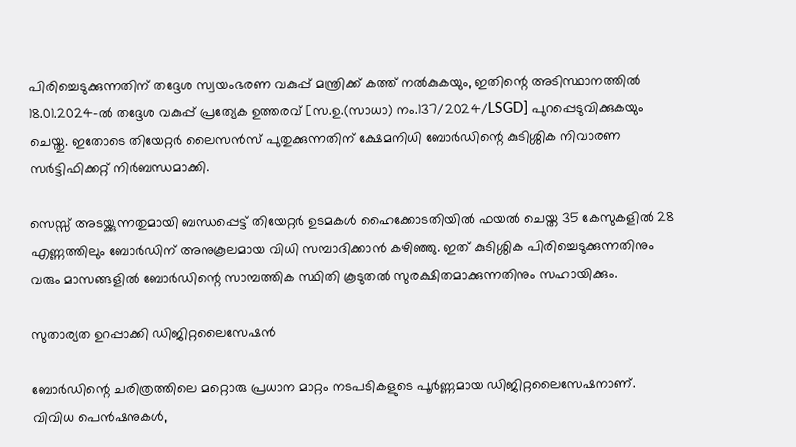പിരിച്ചെടുക്കുന്നതിന് തദ്ദേശ സ്വയംഭരണ വകുപ്പ് മന്ത്രിക്ക് കത്ത് നൽകുകയും, ഇതിന്റെ അടിസ്ഥാനത്തിൽ 18.01.2024-ൽ തദ്ദേശ വകുപ്പ് പ്രത്യേക ഉത്തരവ് [സ.ഉ.(സാധാ) നം.137/2024/LSGD] പുറപ്പെടുവിക്കുകയും ചെയ്തു. ഇതോടെ തിയേറ്റർ ലൈസൻസ് പുതുക്കുന്നതിന് ക്ഷേമനിധി ബോർഡിന്റെ കുടിശ്ശിക നിവാരണ സർട്ടിഫിക്കറ്റ് നിർബന്ധമാക്കി.

സെസ്സ് അടയ്ക്കുന്നതുമായി ബന്ധപ്പെട്ട് തിയേറ്റർ ഉടമകൾ ഹൈക്കോടതിയിൽ ഫയൽ ചെയ്ത 35 കേസുകളിൽ 28 എണ്ണത്തിലും ബോർഡിന് അനുകൂലമായ വിധി സമ്പാദിക്കാൻ കഴിഞ്ഞു. ഇത് കുടിശ്ശിക പിരിച്ചെടുക്കുന്നതിനും വരും മാസങ്ങളിൽ ബോർഡിന്റെ സാമ്പത്തിക സ്ഥിതി കൂടുതൽ സുരക്ഷിതമാക്കുന്നതിനും സഹായിക്കും.

സുതാര്യത ഉറപ്പാക്കി ഡിജിറ്റലൈസേഷൻ

ബോർഡിന്റെ ചരിത്രത്തിലെ മറ്റൊരു പ്രധാന മാറ്റം നടപടികളുടെ പൂർണ്ണമായ ഡിജിറ്റലൈസേഷനാണ്. വിവിധ പെൻഷനുകൾ,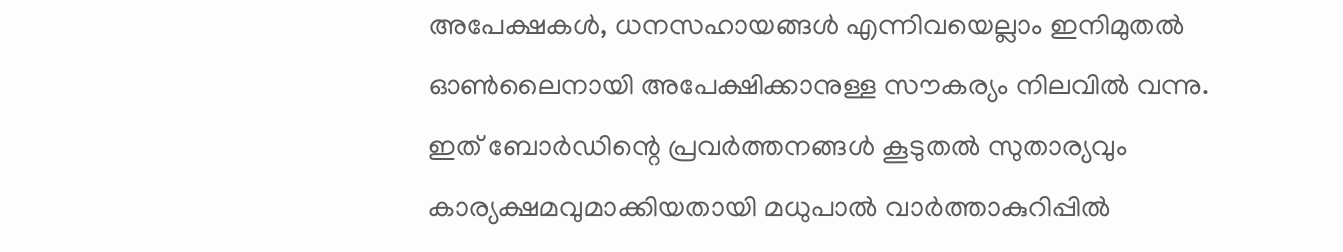അപേക്ഷകൾ, ധനസഹായങ്ങൾ എന്നിവയെല്ലാം ഇനിമുതൽ ഓൺലൈനായി അപേക്ഷിക്കാനുള്ള സൗകര്യം നിലവിൽ വന്നു. ഇത് ബോർഡിന്റെ പ്രവർത്തനങ്ങൾ കൂടുതൽ സുതാര്യവും കാര്യക്ഷമവുമാക്കിയതായി മധുപാൽ വാർത്താകുറിപ്പിൽ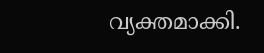വ്യക്തമാക്കി.